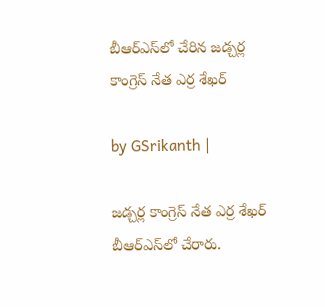బీఆర్ఎస్‌లో చేరిన జడ్చర్ల కాంగ్రెస్ నేత ఎర్ర శేఖర్

by GSrikanth |

జడ్చర్ల కాంగ్రెస్ నేత ఎర్ర శేఖర్ బీఆర్ఎస్‌లో చేరారు.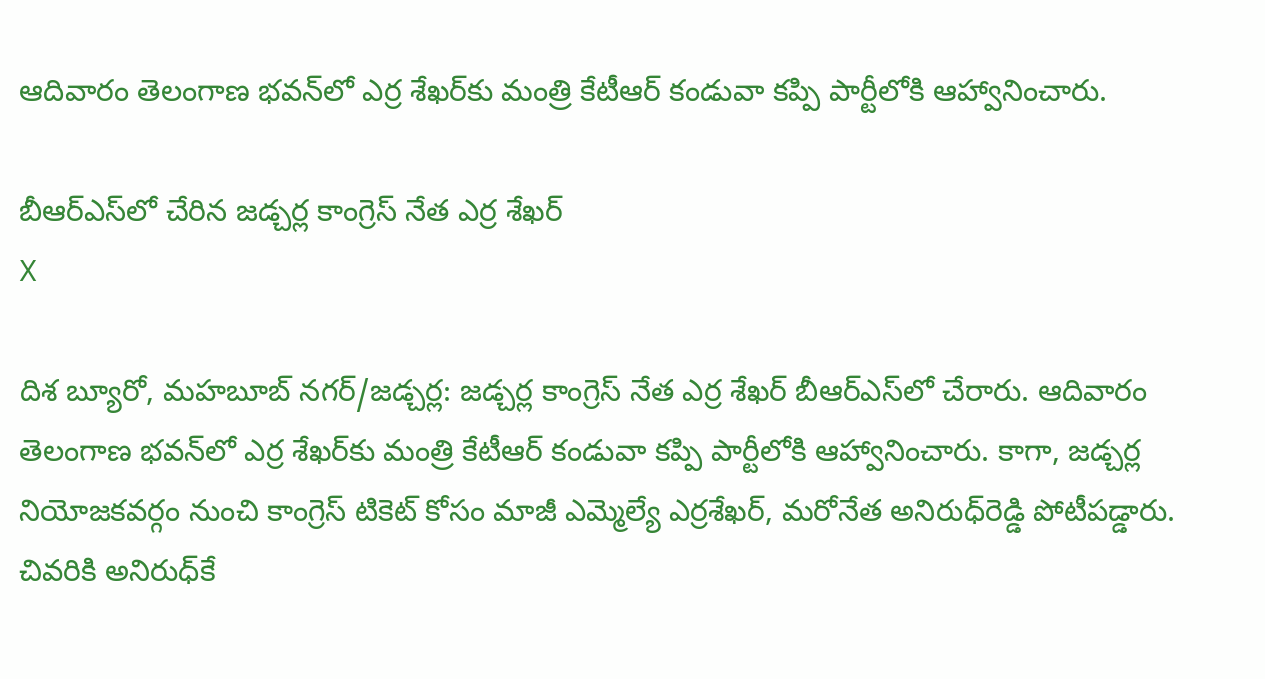ఆదివారం తెలంగాణ భవన్‌లో ఎర్ర శేఖర్‌కు మంత్రి కేటీఆర్ కండువా కప్పి పార్టీలోకి ఆహ్వానించారు.

బీఆర్ఎస్‌లో చేరిన జడ్చర్ల కాంగ్రెస్ నేత ఎర్ర శేఖర్
X

దిశ బ్యూరో, మహబూబ్ నగర్/జడ్చర్ల: జడ్చర్ల కాంగ్రెస్ నేత ఎర్ర శేఖర్ బీఆర్ఎస్‌లో చేరారు. ఆదివారం తెలంగాణ భవన్‌లో ఎర్ర శేఖర్‌కు మంత్రి కేటీఆర్ కండువా కప్పి పార్టీలోకి ఆహ్వానించారు. కాగా, జడ్చర్ల నియోజకవర్గం నుంచి కాంగ్రెస్ టికెట్‌ కోసం మాజీ ఎమ్మెల్యే ఎర్రశేఖర్‌, మరోనేత అనిరుధ్‌రెడ్డి పోటీపడ్డారు. చివరికి అనిరుధ్‌కే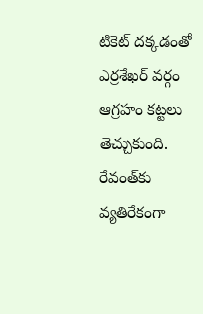టికెట్‌ దక్కడంతో ఎర్రశేఖర్‌ వర్గం ఆగ్రహం కట్టలు తెచ్చుకుంది. రేవంత్‌కు వ్యతిరేకంగా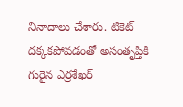నినాదాలు చేశారు. టికెట్‌ దక్కకపోవడంతో అసంతృప్తికి గురైన ఎర్రశేఖర్‌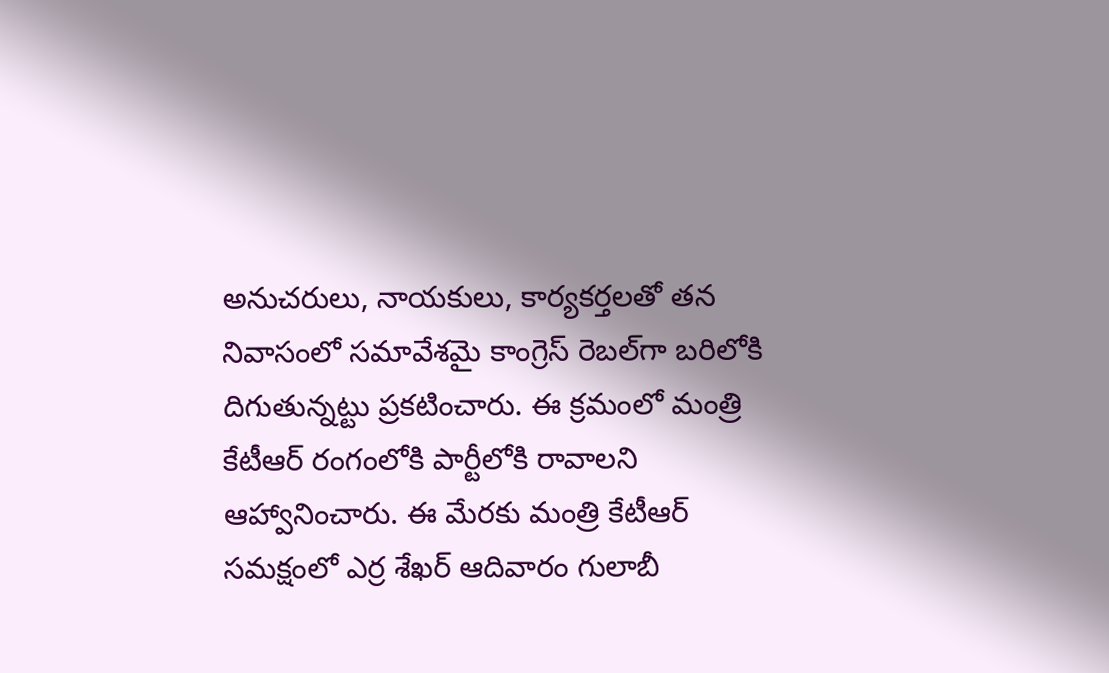అనుచరులు, నాయకులు, కార్యకర్తలతో తన నివాసంలో సమావేశమై కాంగ్రెస్‌ రెబల్‌గా బరిలోకి దిగుతున్నట్టు ప్రకటించారు. ఈ క్రమంలో మంత్రి కేటీఆర్ రంగంలోకి పార్టీలోకి రావాలని ఆహ్వానించారు. ఈ మేరకు మంత్రి కేటీఆర్ సమక్షంలో ఎర్ర శేఖర్ ఆదివారం గులాబీ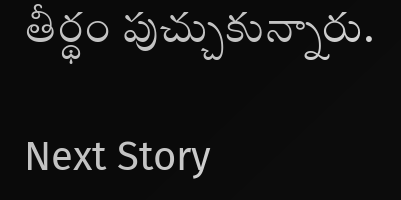తీర్థం పుచ్చుకున్నారు.

Next Story